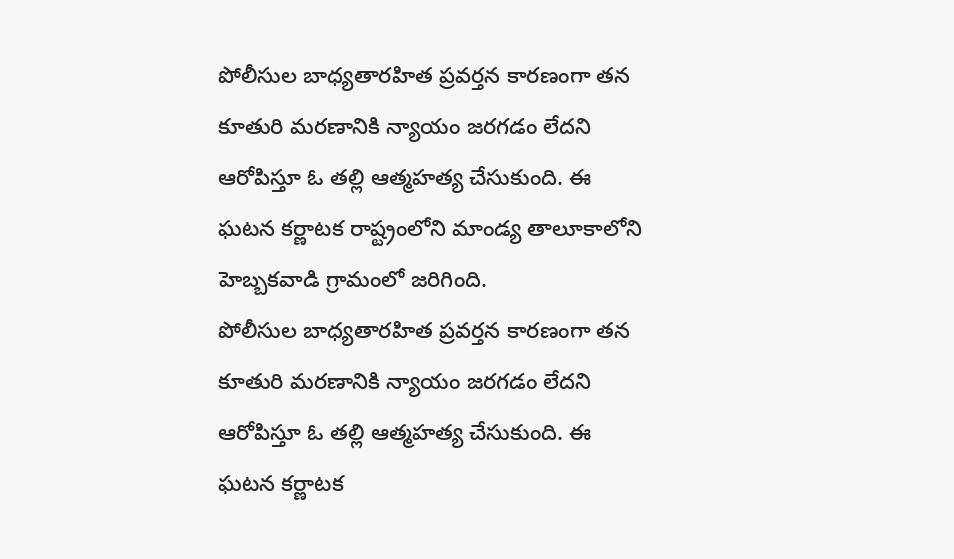పోలీసుల బాధ్యతారహిత ప్రవర్తన కారణంగా తన కూతురి మరణానికి న్యాయం జరగడం లేదని ఆరోపిస్తూ ఓ తల్లి ఆత్మహత్య చేసుకుంది. ఈ ఘటన కర్ణాటక రాష్ట్రంలోని మాండ్య తాలూకాలోని హెబ్బకవాడి గ్రామంలో జరిగింది.
పోలీసుల బాధ్యతారహిత ప్రవర్తన కారణంగా తన కూతురి మరణానికి న్యాయం జరగడం లేదని ఆరోపిస్తూ ఓ తల్లి ఆత్మహత్య చేసుకుంది. ఈ ఘటన కర్ణాటక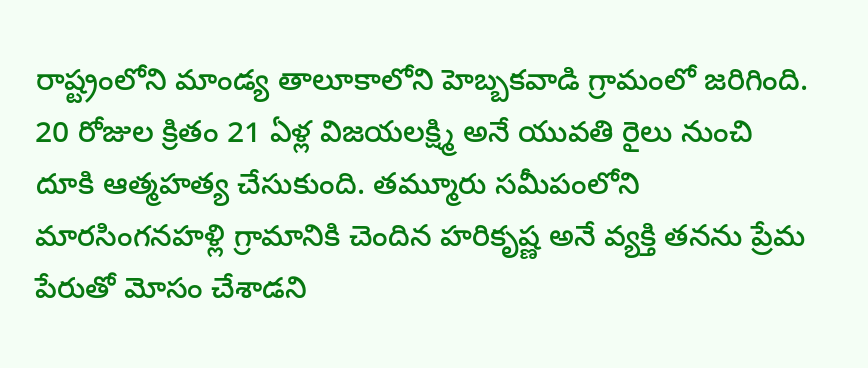రాష్ట్రంలోని మాండ్య తాలూకాలోని హెబ్బకవాడి గ్రామంలో జరిగింది. 20 రోజుల క్రితం 21 ఏళ్ల విజయలక్ష్మి అనే యువతి రైలు నుంచి దూకి ఆత్మహత్య చేసుకుంది. తమ్మూరు సమీపంలోని మారసింగనహళ్లి గ్రామానికి చెందిన హరికృష్ణ అనే వ్యక్తి తనను ప్రేమ పేరుతో మోసం చేశాడని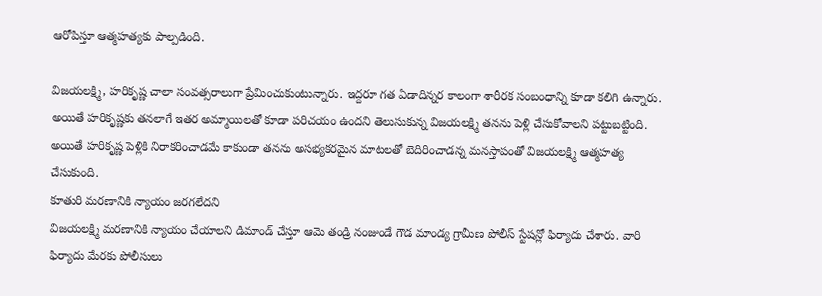ఆరోపిస్తూ ఆత్మహత్యకు పాల్పడింది.

విజయలక్ష్మి, హరికృష్ణ చాలా సంవత్సరాలుగా ప్రేమించుకుంటున్నారు. ఇద్దరూ గత ఏడాదిన్నర కాలంగా శారీరక సంబంధాన్ని కూడా కలిగి ఉన్నారు. అయితే హరికృష్ణకు తనలాగే ఇతర అమ్మాయిలతో కూడా పరిచయం ఉందని తెలుసుకున్న విజయలక్ష్మి తనను పెళ్లి చేసుకోవాలని పట్టుబట్టింది. అయితే హరికృష్ణ పెళ్లికి నిరాకరించాడమే కాకుండా తనను అసభ్యకరమైన మాటలతో బెదిరించాడన్న మనస్తాపంతో విజయలక్ష్మి ఆత్మహత్య చేసుకుంది.
కూతురి మరణానికి న్యాయం జరగలేదని
విజయలక్ష్మి మరణానికి న్యాయం చేయాలని డిమాండ్ చేస్తూ ఆమె తండ్రి నంజుండే గౌడ మాండ్య గ్రామీణ పోలీస్ స్టేషన్లో ఫిర్యాదు చేశారు. వారి ఫిర్యాదు మేరకు పోలీసులు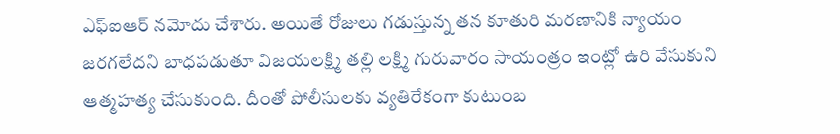ఎఫ్ఐఆర్ నమోదు చేశారు. అయితే రోజులు గడుస్తున్న తన కూతురి మరణానికి న్యాయం జరగలేదని బాధపడుతూ విజయలక్ష్మి తల్లి లక్ష్మి గురువారం సాయంత్రం ఇంట్లో ఉరి వేసుకుని ఆత్మహత్య చేసుకుంది. దీంతో పోలీసులకు వ్యతిరేకంగా కుటుంబ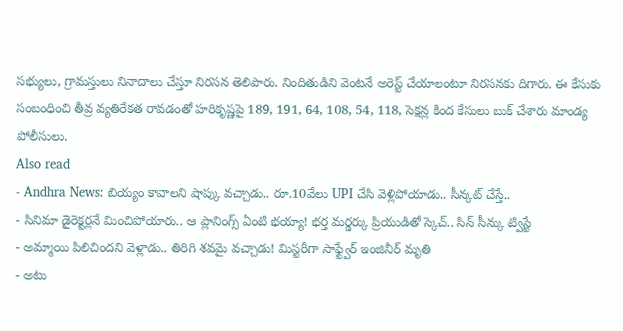సభ్యులు, గ్రామస్తులు నినాదాలు చేస్తూ నిరసన తెలిపారు. నిందితుడిని వెంటనే అరెస్ట్ చేయాలంటూ నిరసనకు దిగారు. ఈ కేసుకు సంబంధించి తీవ్ర వ్యతిరేకత రావడంతో హరికృష్ణపై 189, 191, 64, 108, 54, 118, సెక్షన్ల కింద కేసులు బుక్ చేశారు మాండ్య పోలీసులు.
Also read
- Andhra News: బియ్యం కావాలని షాప్కు వచ్చాడు.. రూ.10వేలు UPI చేసి వెళ్లిపోయాడు.. సీన్కట్ చేస్తే..
- సినిమా డైరెక్టర్లనే మించిపోయారు.. ఆ ప్లానింగ్స్ ఏంటి భయ్యా! భర్త మర్డర్కు ప్రియుడితో స్కెచ్.. సిన్ సీన్కు ట్విస్టే
- అమ్మాయి పిలిచిందని వెళ్లాడు.. తిరిగి శవమై వచ్చాడు! మిస్టరీగా సాఫ్ట్వేర్ ఇంజినీర్ మృతి
- అటు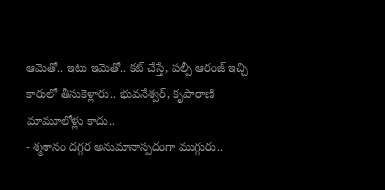ఆమెతో.. ఇటు ఇమెతో.. కట్ చేస్తే, పల్పీ ఆరంజ్ ఇచ్చి కారులో తీసుకెళ్లారు.. భువనేశ్వర్, కృపారాణి మామూలోళ్లు కాదు..
- శ్మశానం దగ్గర అనుమానాస్పదంగా ముగ్గురు..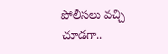పోలీసలు వచ్చి చూడగా..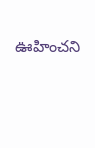ఊహించని